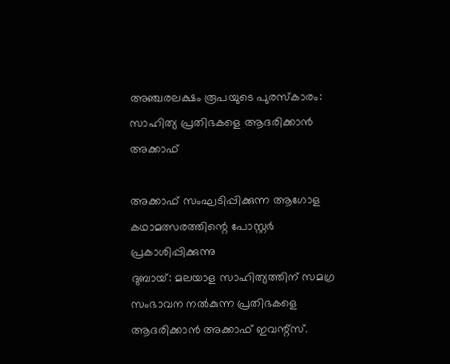അഞ്ചരലക്ഷം രൂപയുടെ പുരസ്കാരം: സാഹിത്യ പ്രതിഭകളെ ആദരിക്കാൻ അക്കാഫ്

അക്കാഫ് സംഘടിപ്പിക്കുന്ന ആഗോള കഥാമത്സരത്തിന്റെ പോസ്റ്റർ പ്രകാശിപ്പിക്കുന്നു
ദുബായ്: മലയാള സാഹിത്യത്തിന് സമഗ്ര സംഭാവന നൽകുന്ന പ്രതിഭകളെ ആദരിക്കാൻ അക്കാഫ് ഇവന്റ്സ്.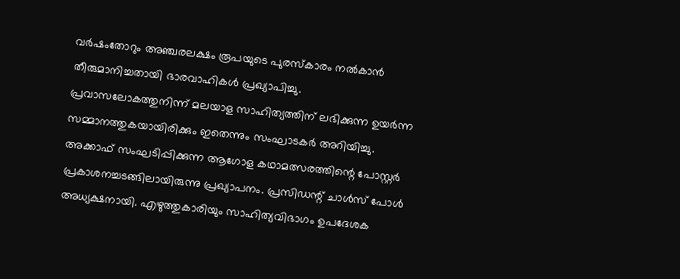വർഷംതോറും അഞ്ചരലക്ഷം രൂപയുടെ പുരസ്കാരം നൽകാൻ തീരുമാനിച്ചതായി ഭാരവാഹികൾ പ്രഖ്യാപിച്ചു. പ്രവാസലോകത്തുനിന്ന് മലയാള സാഹിത്യത്തിന് ലഭിക്കുന്ന ഉയർന്ന സമ്മാനത്തുകയായിരിക്കും ഇതെന്നും സംഘാടകർ അറിയിച്ചു.
അക്കാഫ് സംഘടിപ്പിക്കുന്ന ആഗോള കഥാമത്സരത്തിന്റെ പോസ്റ്റർ പ്രകാശനച്ചടങ്ങിലായിരുന്നു പ്രഖ്യാപനം. പ്രസിഡന്റ് ചാൾസ് പോൾ അധ്യക്ഷനായി. എഴുത്തുകാരിയും സാഹിത്യവിഭാഗം ഉപദേശക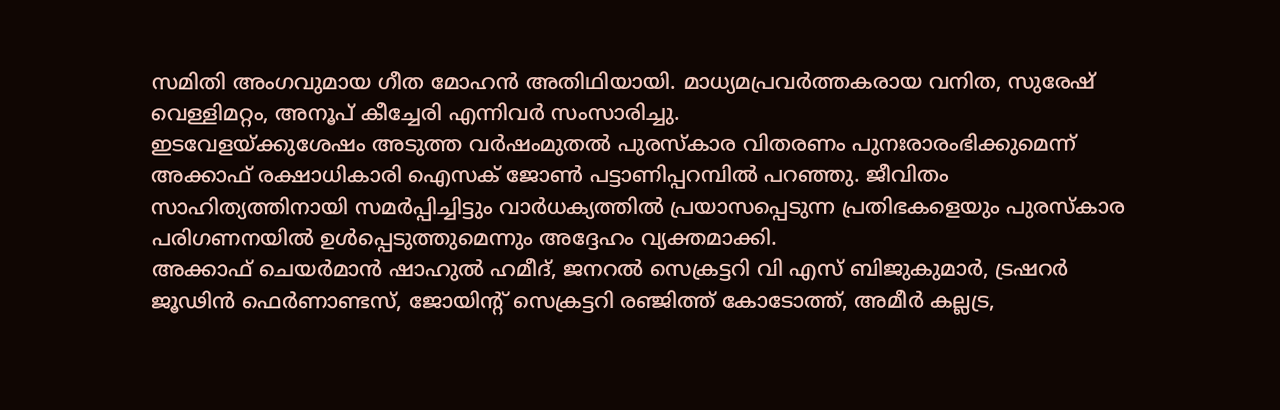സമിതി അംഗവുമായ ഗീത മോഹൻ അതിഥിയായി. മാധ്യമപ്രവർത്തകരായ വനിത, സുരേഷ് വെള്ളിമറ്റം, അനൂപ് കീച്ചേരി എന്നിവർ സംസാരിച്ചു.
ഇടവേളയ്ക്കുശേഷം അടുത്ത വർഷംമുതൽ പുരസ്കാര വിതരണം പുനഃരാരംഭിക്കുമെന്ന് അക്കാഫ് രക്ഷാധികാരി ഐസക് ജോൺ പട്ടാണിപ്പറമ്പിൽ പറഞ്ഞു. ജീവിതം സാഹിത്യത്തിനായി സമർപ്പിച്ചിട്ടും വാർധക്യത്തിൽ പ്രയാസപ്പെടുന്ന പ്രതിഭകളെയും പുരസ്കാര പരിഗണനയിൽ ഉൾപ്പെടുത്തുമെന്നും അദ്ദേഹം വ്യക്തമാക്കി.
അക്കാഫ് ചെയർമാൻ ഷാഹുൽ ഹമീദ്, ജനറൽ സെക്രട്ടറി വി എസ് ബിജുകുമാർ, ട്രഷറർ ജൂഢിൻ ഫെർണാണ്ടസ്, ജോയിന്റ് സെക്രട്ടറി രഞ്ജിത്ത് കോടോത്ത്, അമീർ കല്ലട്ര,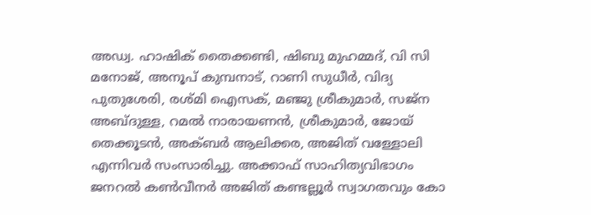അഡ്വ. ഹാഷിക് തൈക്കണ്ടി, ഷിബു മുഹമ്മദ്, വി സി മനോജ്, അനൂപ് കുമ്പനാട്, റാണി സുധീർ, വിദ്യ പുതുശേരി, രശ്മി ഐസക്, മഞ്ജു ശ്രീകുമാർ, സജ്ന അബ്ദുള്ള, റമൽ നാരായണൻ, ശ്രീകുമാർ, ജോയ് തെക്കൂടൻ, അക്ബർ ആലിക്കര, അജിത് വള്ളോലി എന്നിവർ സംസാരിച്ചു. അക്കാഫ് സാഹിത്യവിഭാഗം ജനറൽ കൺവീനർ അജിത് കണ്ടല്ലൂർ സ്വാഗതവും കോ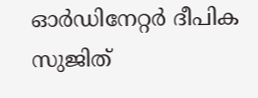ഓർഡിനേറ്റർ ദീപിക സുജിത്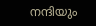നന്ദിയും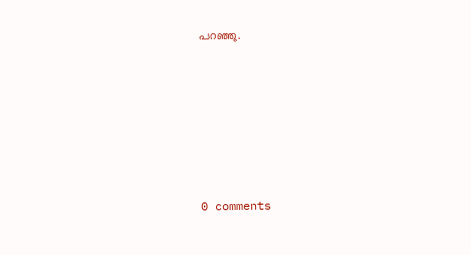പറഞ്ഞു.










0 comments